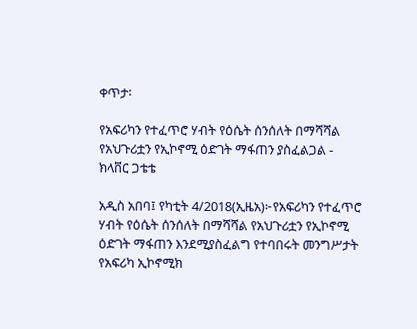ቀጥታ፡

የአፍሪካን የተፈጥሮ ሃብት የዕሴት ሰንሰለት በማሻሻል የአህጉሪቷን የኢኮኖሚ ዕድገት ማፋጠን ያስፈልጋል -  ክላቨር ጋቴቴ

አዲስ አበባ፤ የካቲት 4/2018(ኢዜአ)፦የአፍሪካን የተፈጥሮ ሃብት የዕሴት ሰንሰለት በማሻሻል የአህጉሪቷን የኢኮኖሚ ዕድገት ማፋጠን እንደሚያስፈልግ የተባበሩት መንግሥታት የአፍሪካ ኢኮኖሚክ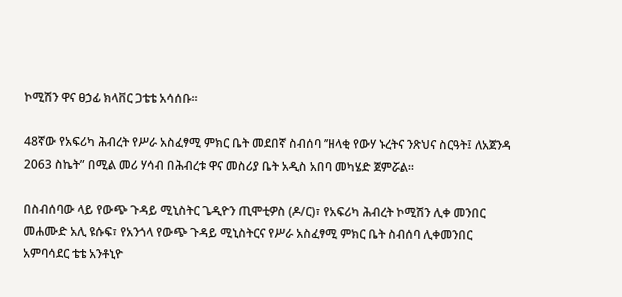ኮሚሽን ዋና ፀኃፊ ክላቨር ጋቴቴ አሳሰቡ፡፡

48ኛው የአፍሪካ ሕብረት የሥራ አስፈፃሚ ምክር ቤት መደበኛ ስብሰባ ’’ዘላቂ የውሃ ኑረትና ንጽህና ስርዓት፤ ለአጀንዳ 2063 ስኬት” በሚል መሪ ሃሳብ በሕብረቱ ዋና መስሪያ ቤት አዲስ አበባ መካሄድ ጀምሯል።

በስብሰባው ላይ የውጭ ጉዳይ ሚኒስትር ጌዲዮን ጢሞቲዎስ (ዶ/ር)፣ የአፍሪካ ሕብረት ኮሚሽን ሊቀ መንበር መሐሙድ አሊ ዩሱፍ፣ የአንጎላ የውጭ ጉዳይ ሚኒስትርና የሥራ አስፈፃሚ ምክር ቤት ስብሰባ ሊቀመንበር አምባሳደር ቴቴ አንቶኒዮ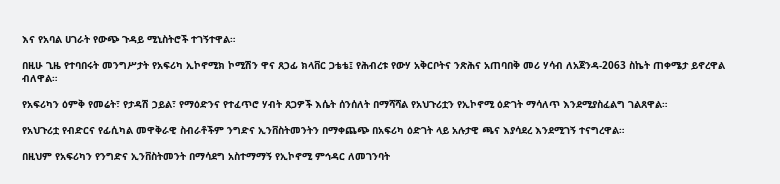እና የአባል ሀገራት የውጭ ጉዳይ ሚኒስትሮች ተገኝተዋል።

በዚሁ ጊዜ የተባበሩት መንግሥታት የአፍሪካ ኢኮኖሚክ ኮሚሽን ዋና ጸኃፊ ክላቨር ጋቴቴ፤ የሕብረቱ የውሃ አቅርቦትና ንጽሕና አጠባበቅ መሪ ሃሳብ ለአጀንዳ-2063 ስኬት ጠቀሜታ ይኖረዋል ብለዋል።

የአፍሪካን ዕምቅ የመሬት፣ የታዳሽ ኃይል፣ የማዕድንና የተፈጥሮ ሃብት ጸጋዎች እሴት ሰንሰለት በማሻሻል የአህጉሪቷን የኢኮኖሚ ዕድገት ማሳለጥ እንደሚያስፈልግ ገልጸዋል።

የአህጉሪቷ የብድርና የፊሲካል መዋቅራዊ ስብራቶችም ንግድና ኢንቨስትመንትን በማቀጨጭ በአፍሪካ ዕድገት ላይ አሉታዊ ጫና እያሳደረ እንደሚገኝ ተናግረዋል።

በዚህም የአፍሪካን የንግድና ኢንቨስትመንት በማሳደግ አስተማማኝ የኢኮኖሚ ምኅዳር ለመገንባት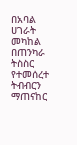በአባል ሀገራት መካከል በጠንካራ ትስስር የተመሰረተ ትብብርን ማጠናከር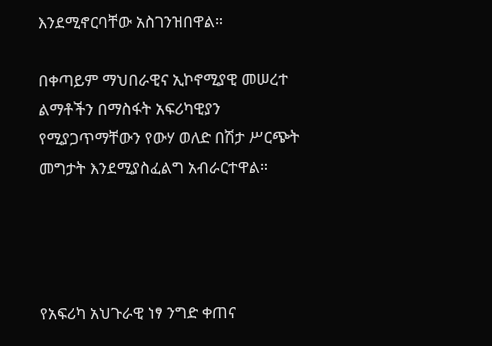እንደሚኖርባቸው አስገንዝበዋል።

በቀጣይም ማህበራዊና ኢኮኖሚያዊ መሠረተ ልማቶችን በማስፋት አፍሪካዊያን የሚያጋጥማቸውን የውሃ ወለድ በሽታ ሥርጭት መግታት እንደሚያስፈልግ አብራርተዋል።




የአፍሪካ አህጉራዊ ነፃ ንግድ ቀጠና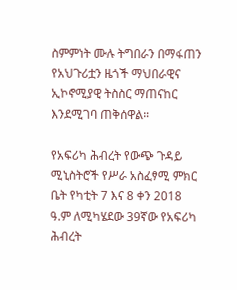ስምምነት ሙሉ ትግበራን በማፋጠን የአህጉሪቷን ዜጎች ማህበራዊና ኢኮኖሚያዊ ትስስር ማጠናከር እንደሚገባ ጠቅሰዋል።

የአፍሪካ ሕብረት የውጭ ጉዳይ ሚኒስትሮች የሥራ አስፈፃሚ ምክር ቤት የካቲት 7 እና 8 ቀን 2018 ዓ.ም ለሚካሄደው 39ኛው የአፍሪካ ሕብረት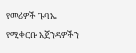የመሪዎች ጉባኤ የሚቀርቡ አጀንዳዎችን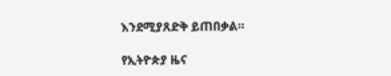እንደሚያጸድቅ ይጠበቃል።

የኢትዮጵያ ዜና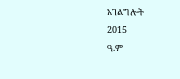አገልግሎት
2015
ዓ.ም